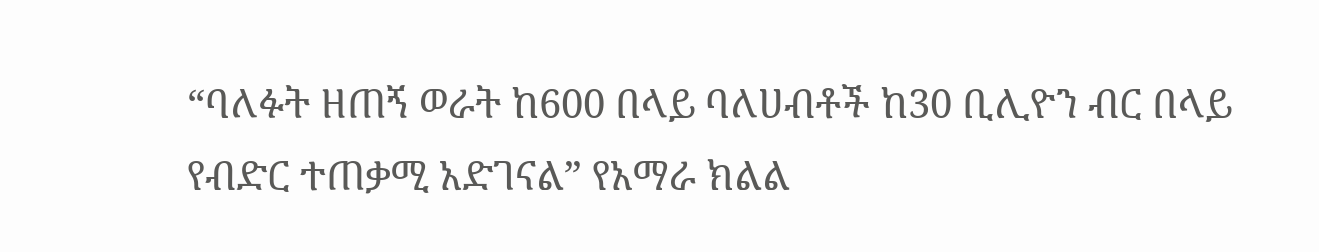“ባለፉት ዘጠኝ ወራት ከ600 በላይ ባለሀብቶች ከ30 ቢሊዮን ብር በላይ የብድር ተጠቃሚ አድገናል” የአማራ ክልል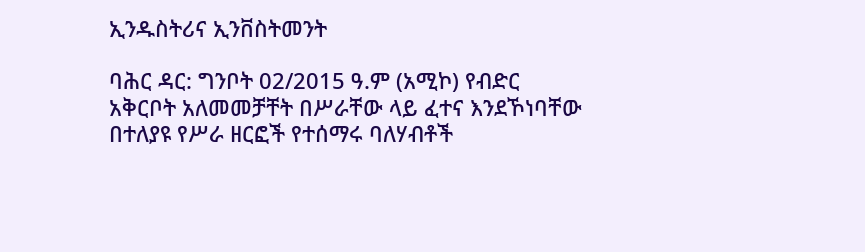ኢንዱስትሪና ኢንቨስትመንት

ባሕር ዳር: ግንቦት 02/2015 ዓ.ም (አሚኮ) የብድር አቅርቦት አለመመቻቸት በሥራቸው ላይ ፈተና እንደኾነባቸው በተለያዩ የሥራ ዘርፎች የተሰማሩ ባለሃብቶች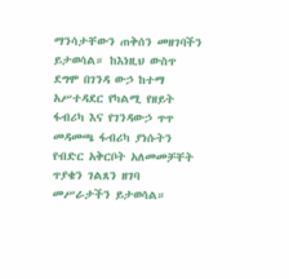ማንሳታቸውን ጠቅሰን መዘገባችን ይታወሳል። ከእነዚህ ውስጥ ደግሞ በገንዳ ውኃ ከተማ አሥተዳደር የካልሚ የዘይት ፋብሪካ እና የገንዳውኃ ጥጥ መዳመጫ ፋብሪካ ያነሱትን የብድር አቅርቦት አለመመቻቸት ጥያቄን ገልጸን ዘገባ መሥራታችን ይታወሳል።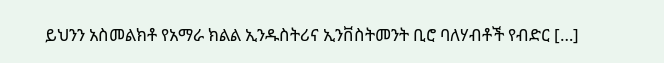ይህንን አስመልክቶ የአማራ ክልል ኢንዱስትሪና ኢንቨስትመንት ቢሮ ባለሃብቶች የብድር […]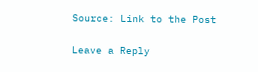Source: Link to the Post

Leave a Reply